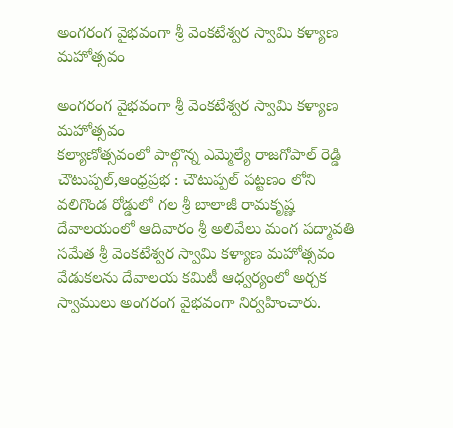అంగరంగ వైభవంగా శ్రీ వెంకటేశ్వర స్వామి కళ్యాణ మహోత్సవం

అంగరంగ వైభవంగా శ్రీ వెంకటేశ్వర స్వామి కళ్యాణ మహోత్సవం
కల్యాణోత్సవంలో పాల్గొన్న ఎమ్మెల్యే రాజగోపాల్ రెడ్డి
చౌటుప్పల్,ఆంధ్రప్రభ : చౌటుప్పల్ పట్టణం లోని వలిగొండ రోడ్డులో గల శ్రీ బాలాజీ రామకృష్ణ దేవాలయంలో ఆదివారం శ్రీ అలివేలు మంగ పద్మావతి సమేత శ్రీ వెంకటేశ్వర స్వామి కళ్యాణ మహోత్సవం వేడుకలను దేవాలయ కమిటీ ఆధ్వర్యంలో అర్చక స్వాములు అంగరంగ వైభవంగా నిర్వహించారు.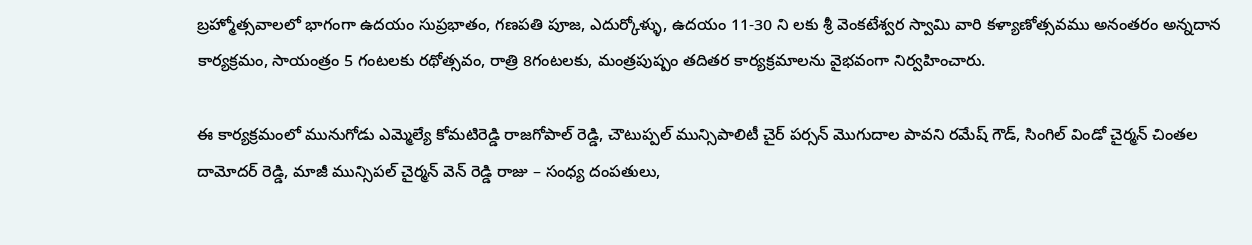బ్రహ్మోత్సవాలలో భాగంగా ఉదయం సుప్రభాతం, గణపతి పూజ, ఎదుర్కోళ్ళు, ఉదయం 11-30 ని లకు శ్రీ వెంకటేశ్వర స్వామి వారి కళ్యాణోత్సవము అనంతరం అన్నదాన కార్యక్రమం, సాయంత్రం 5 గంటలకు రథోత్సవం, రాత్రి 8గంటలకు, మంత్రపుష్పం తదితర కార్యక్రమాలను వైభవంగా నిర్వహించారు.

ఈ కార్యక్రమంలో మునుగోడు ఎమ్మెల్యే కోమటిరెడ్డి రాజగోపాల్ రెడ్డి, చౌటుప్పల్ మున్సిపాలిటీ చైర్ పర్సన్ మొగుదాల పావని రమేష్ గౌడ్, సింగిల్ విండో చైర్మన్ చింతల దామోదర్ రెడ్డి, మాజీ మున్సిపల్ చైర్మన్ వెన్ రెడ్డి రాజు – సంధ్య దంపతులు,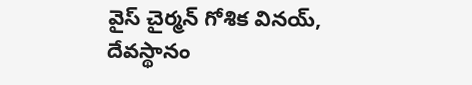వైస్ చైర్మన్ గోశిక వినయ్, దేవస్థానం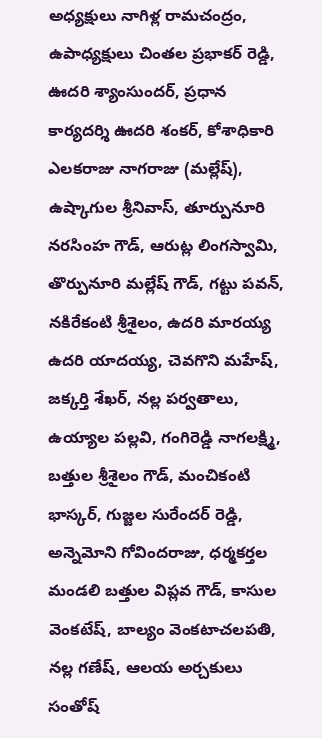అధ్యక్షులు నాగిళ్ల రామచంద్రం, ఉపాధ్యక్షులు చింతల ప్రభాకర్ రెడ్డి, ఊదరి శ్యాంసుందర్, ప్రధాన కార్యదర్శి ఊదరి శంకర్, కోశాధికారి ఎలకరాజు నాగరాజు (మల్లేష్), ఉష్కాగుల శ్రీనివాస్, తూర్పునూరి నరసింహ గౌడ్, ఆరుట్ల లింగస్వామి, తొర్పునూరి మల్లేష్ గౌడ్, గట్టు పవన్, నకిరేకంటి శ్రీశైలం, ఉదరి మారయ్య ఉదరి యాదయ్య, చెవగొని మహేష్, జక్కర్తి శేఖర్, నల్ల పర్వతాలు, ఉయ్యాల పల్లవి, గంగిరెడ్డి నాగలక్ష్మి, బత్తుల శ్రీశైలం గౌడ్, మంచికంటి భాస్కర్, గుజ్జల సురేందర్ రెడ్డి, అన్నెమోని గోవిందరాజు, ధర్మకర్తల మండలి బత్తుల విప్లవ గౌడ్, కాసుల వెంకటేష్, బాల్యం వెంకటాచలపతి, నల్ల గణేష్, ఆలయ అర్చకులు సంతోష్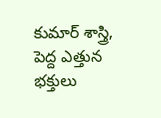కుమార్ శాస్త్రి, పెద్ద ఎత్తున భక్తులు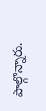పాల్గొన్నారు.